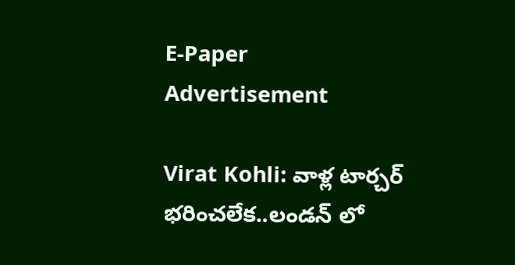E-Paper
Advertisement

Virat Kohli: వాళ్ల టార్చ‌ర్ భరించ‌లేక‌..లండ‌న్ లో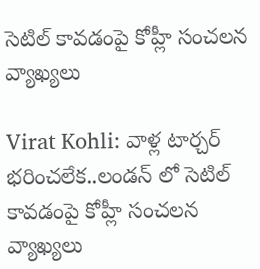సెటిల్ కావ‌డంపై కోహ్లీ సంచ‌ల‌న వ్యాఖ్య‌లు

Virat Kohli: వాళ్ల టార్చ‌ర్ భరించ‌లేక‌..లండ‌న్ లో సెటిల్ కావ‌డంపై కోహ్లీ సంచ‌ల‌న వ్యాఖ్య‌లు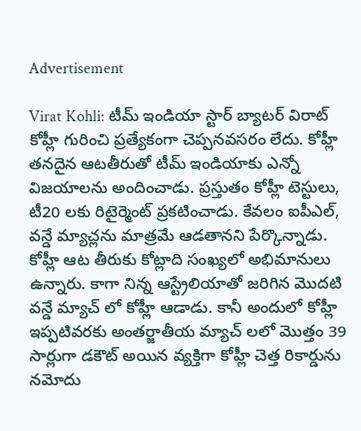Advertisement

Virat Kohli: టీమ్ ఇండియా స్టార్ బ్యాటర్ విరాట్ కోహ్లీ గురించి ప్రత్యేకంగా చెప్పనవసరం లేదు. కోహ్లీ తనదైన ఆటతీరుతో టీమ్ ఇండియాకు ఎన్నో విజయాలను అందించాడు. ప్రస్తుతం కోహ్లీ టెస్టులు, టీ20 లకు రిటైర్మెంట్ ప్రకటించాడు. కేవలం ఐపీఎల్, వన్డే మ్యాచ్లను మాత్రమే ఆడతానని పేర్కొన్నాడు. కోహ్లీ ఆట తీరుకు కోట్లాది సంఖ్యలో అభిమానులు ఉన్నారు. కాగా నిన్న ఆస్ట్రేలియాతో జరిగిన మొదటి వన్డే మ్యాచ్ లో కోహ్లీ ఆడాడు. కానీ అందులో కోహ్లీ ఇప్పటివరకు అంతర్జాతీయ మ్యాచ్ లలో మొత్తం 39 సార్లుగా డకౌట్ అయిన వ్యక్తిగా కోహ్లీ చెత్త రికార్డును నమోదు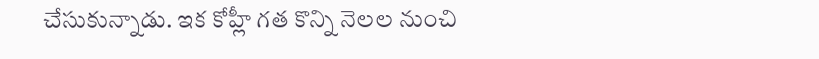చేసుకున్నాడు. ఇక కోహ్లీ గత కొన్ని నెలల నుంచి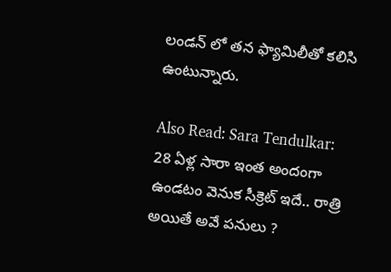లండన్ లో తన ఫ్యామిలీతో కలిసి ఉంటున్నారు.

Also Read: Sara Tendulkar: 28 ఏళ్ల సారా ఇంత అందంగా ఉండ‌టం వెనుక సీక్రెట్ ఇదే.. రాత్రి అయితే అవే ప‌నులు ?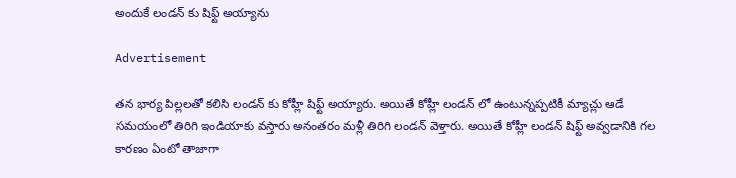అందుకే లండన్ కు షిఫ్ట్ అయ్యాను

Advertisement

తన భార్య పిల్లలతో కలిసి లండన్ కు కోహ్లీ షిఫ్ట్ అయ్యారు. అయితే కోహ్లీ లండన్ లో ఉంటున్నప్పటికీ మ్యాచ్లు ఆడే సమయంలో తిరిగి ఇండియాకు వస్తారు అనంతరం మళ్లీ తిరిగి లండన్ వెళ్తారు. అయితే కోహ్లీ లండన్ షిఫ్ట్ అవ్వడానికి గల కారణం ఏంటో తాజాగా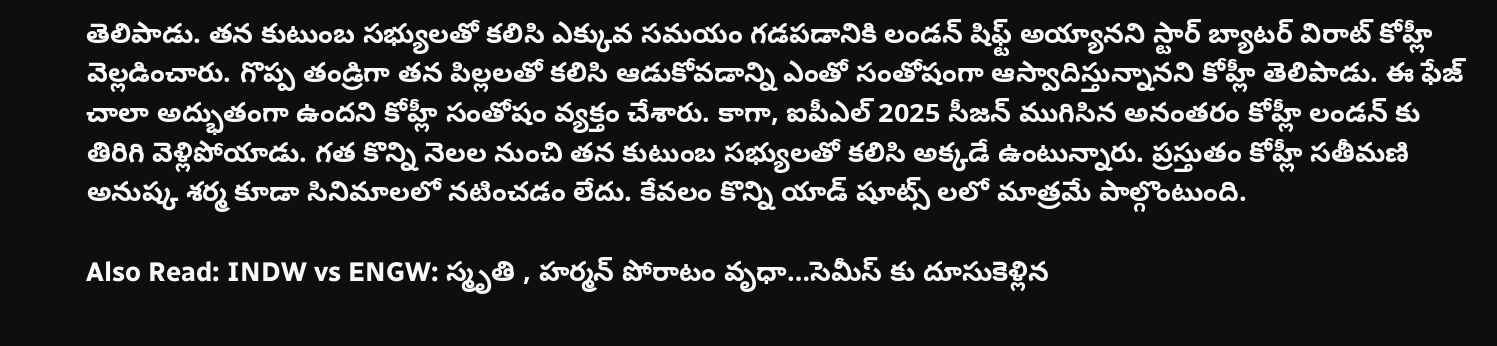తెలిపాడు. తన కుటుంబ సభ్యులతో కలిసి ఎక్కువ సమయం గడపడానికి లండన్ షిఫ్ట్ అయ్యానని స్టార్ బ్యాటర్ విరాట్ కోహ్లీ వెల్లడించారు. గొప్ప తండ్రిగా తన పిల్లలతో కలిసి ఆడుకోవడాన్ని ఎంతో సంతోషంగా ఆస్వాదిస్తున్నానని కోహ్లీ తెలిపాడు. ఈ ఫేజ్ చాలా అద్భుతంగా ఉందని కోహ్లీ సంతోషం వ్యక్తం చేశారు. కాగా, ఐపీఎల్ 2025 సీజన్ ముగిసిన అనంతరం కోహ్లీ లండన్ కు తిరిగి వెళ్లిపోయాడు. గత కొన్ని నెలల నుంచి తన కుటుంబ సభ్యులతో కలిసి అక్కడే ఉంటున్నారు. ప్రస్తుతం కోహ్లీ సతీమణి అనుష్క శర్మ కూడా సినిమాలలో నటించడం లేదు. కేవలం కొన్ని యాడ్ షూట్స్ లలో మాత్రమే పాల్గొంటుంది.

Also Read: INDW vs ENGW: స్మృతి , హర్మన్ పోరాటం వృధా…సెమీస్ కు దూసుకెళ్లిన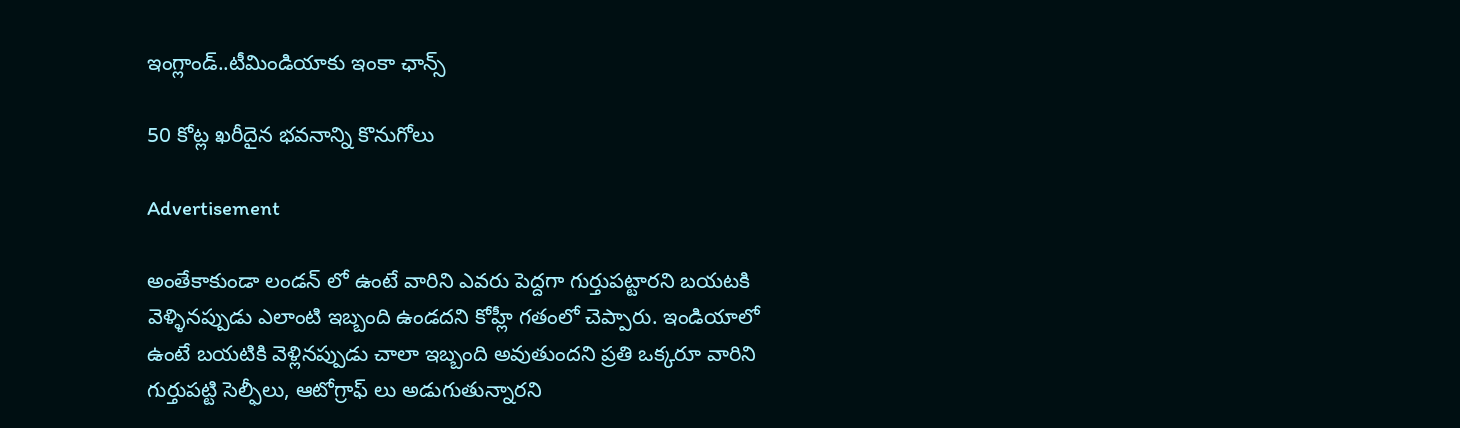ఇంగ్లాండ్..టీమిండియాకు ఇంకా ఛాన్స్‌

50 కోట్ల ఖరీదైన భవనాన్ని కొనుగోలు

Advertisement

అంతేకాకుండా లండన్ లో ఉంటే వారిని ఎవరు పెద్దగా గుర్తుపట్టారని బయటకి వెళ్ళినప్పుడు ఎలాంటి ఇబ్బంది ఉండదని కోహ్లీ గతంలో చెప్పారు. ఇండియాలో ఉంటే బయటికి వెళ్లినప్పుడు చాలా ఇబ్బంది అవుతుందని ప్రతి ఒక్కరూ వారిని గుర్తుపట్టి సెల్ఫీలు, ఆటోగ్రాఫ్ లు అడుగుతున్నారని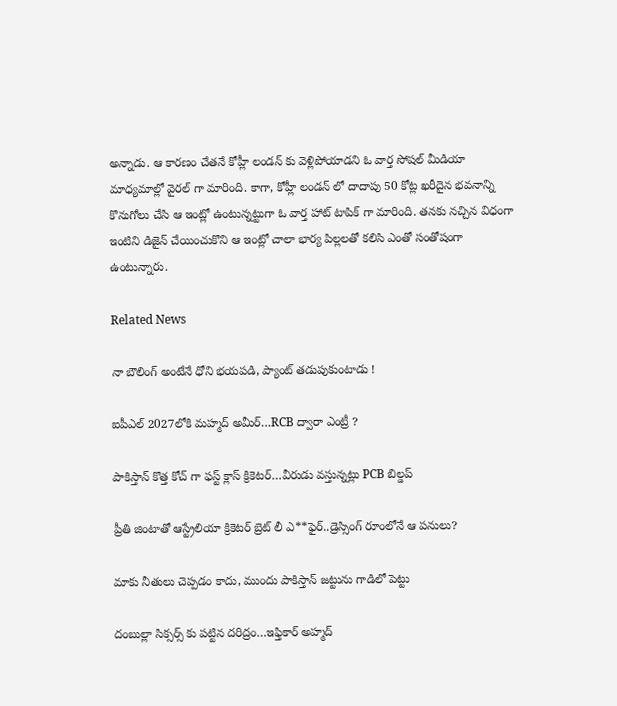అన్నాడు. ఆ కారణం చేతనే కోహ్లీ లండన్ కు వెళ్లిపోయాడని ఓ వార్త సోషల్ మీడియా మాధ్యమాల్లో వైరల్ గా మారింది. కాగా, కోహ్లీ లండన్ లో దాదాపు 50 కోట్ల ఖరీదైన భవనాన్ని కొనుగోలు చేసి ఆ ఇంట్లో ఉంటున్నట్టుగా ఓ వార్త హాట్ టాపిక్ గా మారింది. తనకు నచ్చిన విధంగా ఇంటిని డిజైన్ చేయించుకొని ఆ ఇంట్లో చాలా భార్య పిల్లలతో కలిసి ఎంతో సంతోషంగా ఉంటున్నారు.

Related News

నా బౌలింగ్ అంటేనే ధోని భ‌య‌ప‌డి, ప్యాంట్ త‌డుపుకుంటాడు !

ఐపీఎల్ 2027లోకి మహ్మద్ అమీర్…RCB ద్వారా ఎంట్రీ ?

పాకిస్తాన్ కొత్త‌ కోచ్ గా ఫ‌స్ట్ క్లాస్ క్రికెట‌ర్‌…వీరుడు వ‌స్తున్న‌ట్లు PCB బిల్డ‌ప్

ప్రీతి జింటాతో ఆస్ట్రేలియా క్రికెట‌ర్‌ బ్రెట్ లీ ఎ**ఫైర్‌..డ్రెస్సింగ్ రూంలోనే ఆ ప‌నులు?

మాకు నీతులు చెప్ప‌డం కాదు, ముందు పాకిస్తాన్ జ‌ట్టును గాడిలో పెట్టు

దంబుల్లా సిక్సర్స్ కు ప‌ట్టిన ద‌రిద్రం…ఇఫ్తికార్ అహ్మద్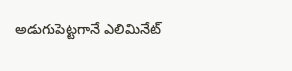అడుగుపెట్ట‌గానే ఎలిమినేట్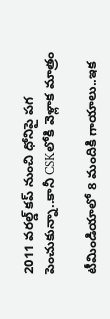2011 వ‌ర‌ల్డ్ క‌ప్ నుంచి ధోనిపై ప‌గ పెంచుకున్నా..కానీ CSKలోకి వెళ్లాక మాత్రం

టీమిండియాలో 8 మందికి గాయాలు..ఇక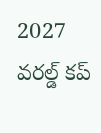2027 వ‌ర‌ల్డ్ క‌ప్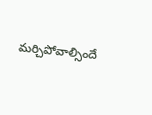మ‌ర్చిపోవాల్సిందే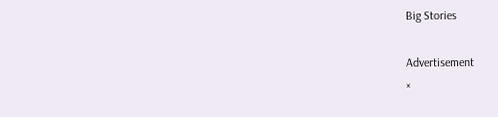Big Stories

Advertisement
×